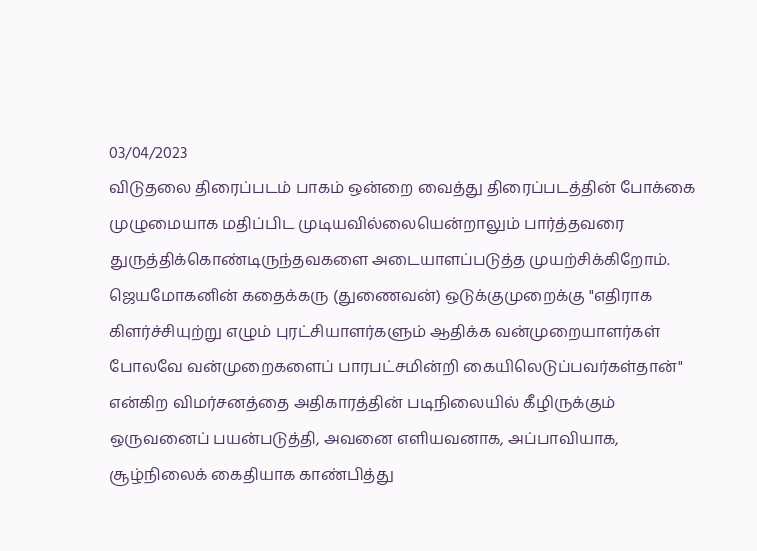03/04/2023
விடுதலை திரைப்படம் பாகம் ஒன்றை வைத்து திரைப்படத்தின் போக்கை முழுமையாக மதிப்பிட முடியவில்லையென்றாலும் பார்த்தவரை துருத்திக்கொண்டிருந்தவகளை அடையாளப்படுத்த முயற்சிக்கிறோம்.
ஜெயமோகனின் கதைக்கரு (துணைவன்) ஒடுக்குமுறைக்கு "எதிராக கிளர்ச்சியுற்று எழும் புரட்சியாளர்களும் ஆதிக்க வன்முறையாளர்கள் போலவே வன்முறைகளைப் பாரபட்சமின்றி கையிலெடுப்பவர்கள்தான்" என்கிற விமர்சனத்தை அதிகாரத்தின் படிநிலையில் கீழிருக்கும் ஒருவனைப் பயன்படுத்தி, அவனை எளியவனாக, அப்பாவியாக, சூழ்நிலைக் கைதியாக காண்பித்து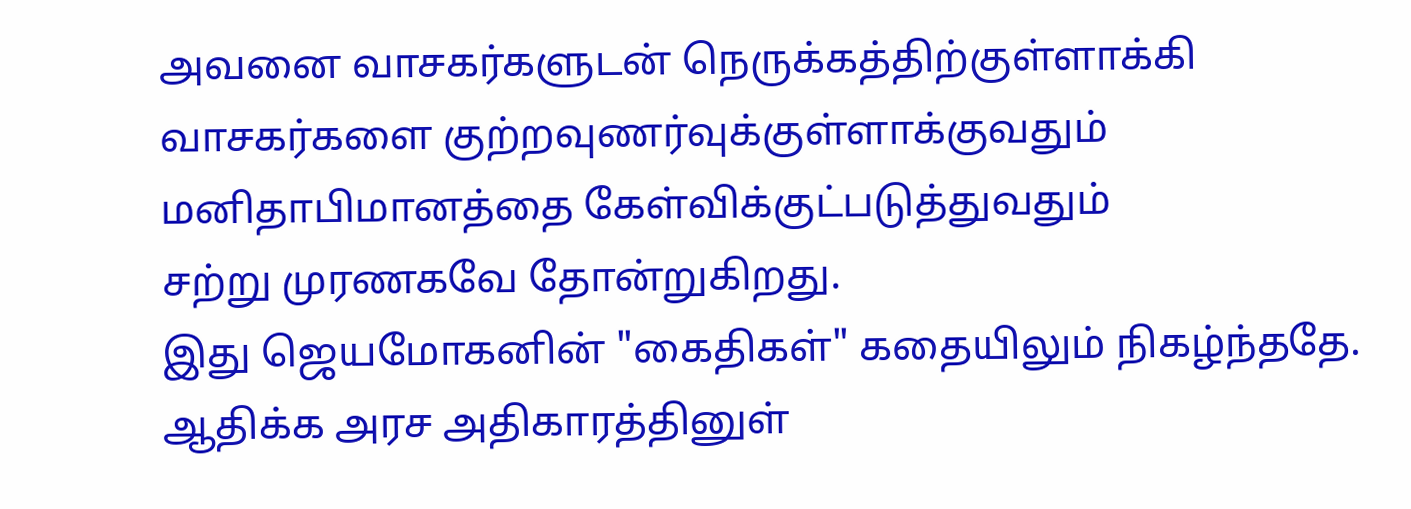அவனை வாசகர்களுடன் நெருக்கத்திற்குள்ளாக்கி வாசகர்களை குற்றவுணர்வுக்குள்ளாக்குவதும் மனிதாபிமானத்தை கேள்விக்குட்படுத்துவதும்
சற்று முரணகவே தோன்றுகிறது.
இது ஜெயமோகனின் "கைதிகள்" கதையிலும் நிகழ்ந்ததே.
ஆதிக்க அரச அதிகாரத்தினுள்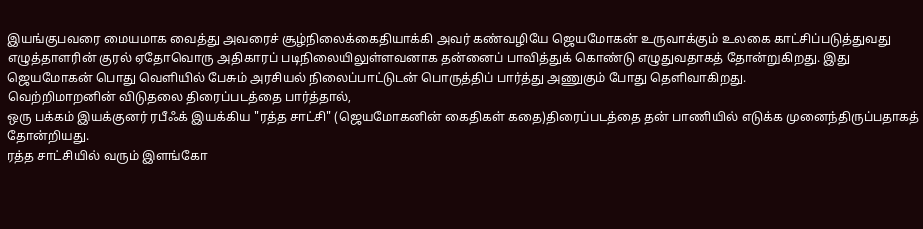இயங்குபவரை மையமாக வைத்து அவரைச் சூழ்நிலைக்கைதியாக்கி அவர் கண்வழியே ஜெயமோகன் உருவாக்கும் உலகை காட்சிப்படுத்துவது எழுத்தாளரின் குரல் ஏதோவொரு அதிகாரப் படிநிலையிலுள்ளவனாக தன்னைப் பாவித்துக் கொண்டு எழுதுவதாகத் தோன்றுகிறது. இது ஜெயமோகன் பொது வெளியில் பேசும் அரசியல் நிலைப்பாட்டுடன் பொருத்திப் பார்த்து அணுகும் போது தெளிவாகிறது.
வெற்றிமாறனின் விடுதலை திரைப்படத்தை பார்த்தால்,
ஒரு பக்கம் இயக்குனர் ரபீஃக் இயக்கிய "ரத்த சாட்சி" (ஜெயமோகனின் கைதிகள் கதை)திரைப்படத்தை தன் பாணியில் எடுக்க முனைந்திருப்பதாகத் தோன்றியது.
ரத்த சாட்சியில் வரும் இளங்கோ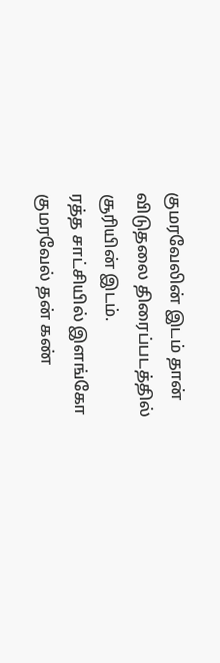குமரவேலின் இடம் தான் விடுதலை திரைப்படத்தில் சூரியின் இடம்.
ரத்த சாட்சியில் இளங்கோ குமரவேல் தன் கண்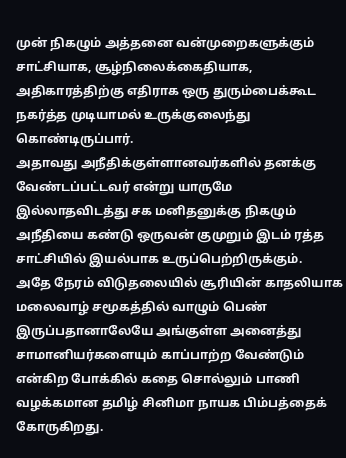முன் நிகழும் அத்தனை வன்முறைகளுக்கும் சாட்சியாக, சூழ்நிலைக்கைதியாக, அதிகாரத்திற்கு எதிராக ஒரு துரும்பைக்கூட நகர்த்த முடியாமல் உருக்குலைந்து கொண்டிருப்பார்.
அதாவது அநீதிக்குள்ளானவர்களில் தனக்கு வேண்டப்பட்டவர் என்று யாருமே இல்லாதவிடத்து சக மனிதனுக்கு நிகழும் அநீதியை கண்டு ஒருவன் குமுறும் இடம் ரத்த சாட்சியில் இயல்பாக உருப்பெற்றிருக்கும்.
அதே நேரம் விடுதலையில் சூரியின் காதலியாக மலைவாழ் சமூகத்தில் வாழும் பெண் இருப்பதானாலேயே அங்குள்ள அனைத்து சாமானியர்களையும் காப்பாற்ற வேண்டும் என்கிற போக்கில் கதை சொல்லும் பாணி வழக்கமான தமிழ் சினிமா நாயக பிம்பத்தைக் கோருகிறது.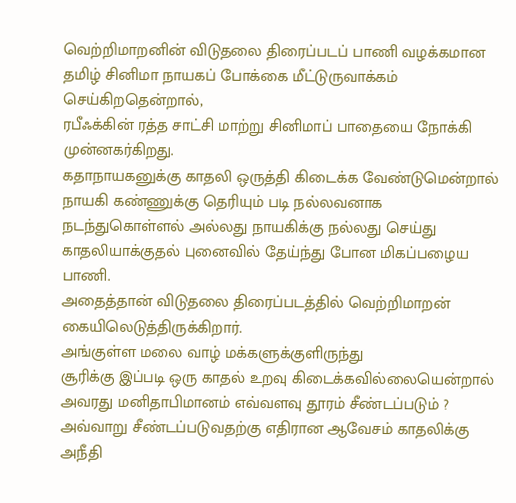வெற்றிமாறனின் விடுதலை திரைப்படப் பாணி வழக்கமான தமிழ் சினிமா நாயகப் போக்கை மீட்டுருவாக்கம் செய்கிறதென்றால்,
ரபீஃக்கின் ரத்த சாட்சி மாற்று சினிமாப் பாதையை நோக்கி முன்னகர்கிறது.
கதாநாயகனுக்கு காதலி ஒருத்தி கிடைக்க வேண்டுமென்றால் நாயகி கண்ணுக்கு தெரியும் படி நல்லவனாக நடந்துகொள்ளல் அல்லது நாயகிக்கு நல்லது செய்து காதலியாக்குதல் புனைவில் தேய்ந்து போன மிகப்பழைய பாணி.
அதைத்தான் விடுதலை திரைப்படத்தில் வெற்றிமாறன் கையிலெடுத்திருக்கிறார்.
அங்குள்ள மலை வாழ் மக்களுக்குளிருந்து
சூரிக்கு இப்படி ஒரு காதல் உறவு கிடைக்கவில்லையென்றால் அவரது மனிதாபிமானம் எவ்வளவு தூரம் சீண்டப்படும் ? அவ்வாறு சீண்டப்படுவதற்கு எதிரான ஆவேசம் காதலிக்கு அநீதி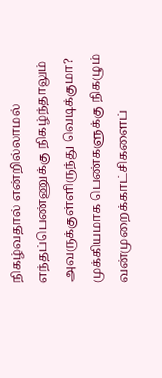நிகழ்வதால் என்றில்லாமல் எந்தப்பெண்ணுக்கு நிகழ்ந்தாலும் அவருக்குள்ளிருந்து வெடிக்குமா?
முக்கியமாக பெண்களுக்கு நிகழும் வன்முறைக்காட்சிகளைப்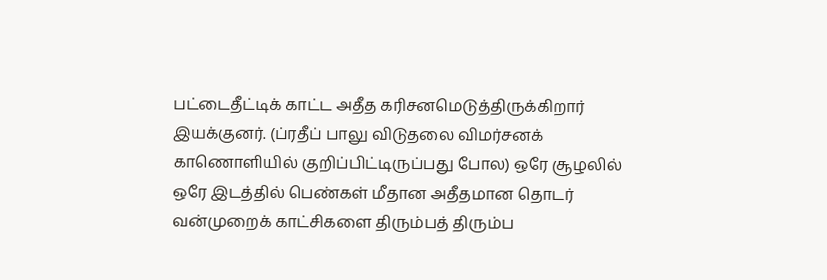பட்டைதீட்டிக் காட்ட அதீத கரிசனமெடுத்திருக்கிறார் இயக்குனர். (ப்ரதீப் பாலு விடுதலை விமர்சனக் காணொளியில் குறிப்பிட்டிருப்பது போல) ஒரே சூழலில் ஒரே இடத்தில் பெண்கள் மீதான அதீதமான தொடர் வன்முறைக் காட்சிகளை திரும்பத் திரும்ப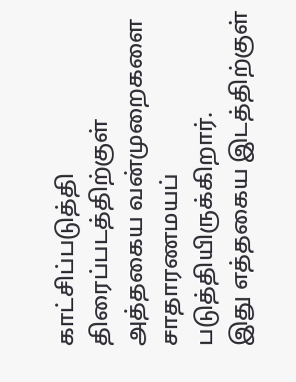காட்சிப்படுத்தி திரைப்படத்திற்குள் அத்தகைய வன்முறைகளை சாதாரணமயப் படுத்தியிருக்கிறார்.
இது எத்தகைய இடத்திற்குள்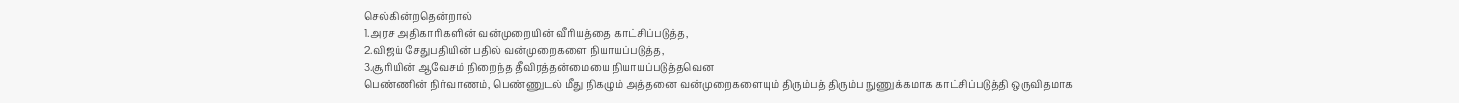செல்கின்றதென்றால்
1.அரச அதிகாரிகளின் வன்முறையின் வீரியத்தை காட்சிப்படுத்த,
2.விஜய் சேதுபதியின் பதில் வன்முறைகளை நியாயப்படுத்த,
3.சூரியின் ஆவேசம் நிறைந்த தீவிரத்தன்மையை நியாயப்படுத்தவென
பெண்ணின் நிர்வாணம், பெண்ணுடல் மீது நிகழும் அத்தனை வன்முறைகளையும் திரும்பத் திரும்ப நுணுக்கமாக காட்சிப்படுத்தி ஒருவிதமாக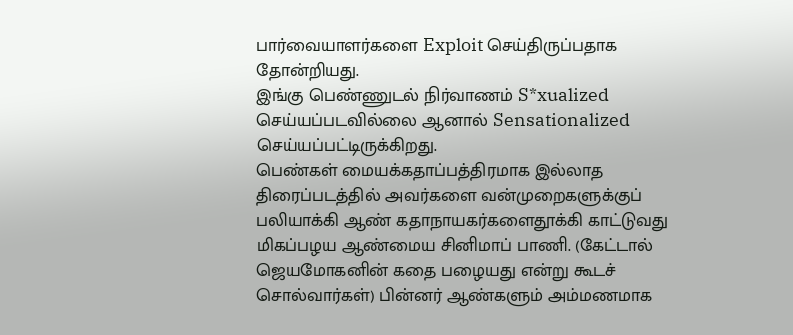பார்வையாளர்களை Exploit செய்திருப்பதாக தோன்றியது.
இங்கு பெண்ணுடல் நிர்வாணம் S*xualized செய்யப்படவில்லை ஆனால் Sensationalized செய்யப்பட்டிருக்கிறது.
பெண்கள் மையக்கதாப்பத்திரமாக இல்லாத திரைப்படத்தில் அவர்களை வன்முறைகளுக்குப் பலியாக்கி ஆண் கதாநாயகர்களைதூக்கி காட்டுவது
மிகப்பழய ஆண்மைய சினிமாப் பாணி. (கேட்டால் ஜெயமோகனின் கதை பழையது என்று கூடச் சொல்வார்கள்) பின்னர் ஆண்களும் அம்மணமாக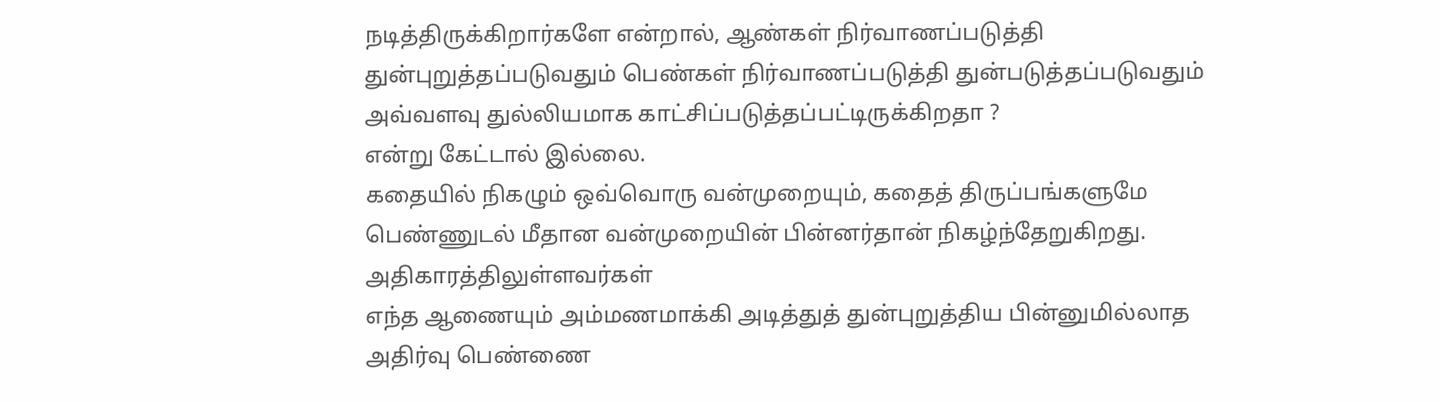நடித்திருக்கிறார்களே என்றால், ஆண்கள் நிர்வாணப்படுத்தி துன்புறுத்தப்படுவதும் பெண்கள் நிர்வாணப்படுத்தி துன்படுத்தப்படுவதும் அவ்வளவு துல்லியமாக காட்சிப்படுத்தப்பட்டிருக்கிறதா ?
என்று கேட்டால் இல்லை.
கதையில் நிகழும் ஒவ்வொரு வன்முறையும், கதைத் திருப்பங்களுமே பெண்ணுடல் மீதான வன்முறையின் பின்னர்தான் நிகழ்ந்தேறுகிறது. அதிகாரத்திலுள்ளவர்கள்
எந்த ஆணையும் அம்மணமாக்கி அடித்துத் துன்புறுத்திய பின்னுமில்லாத அதிர்வு பெண்ணை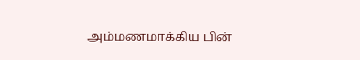அம்மணமாக்கிய பின்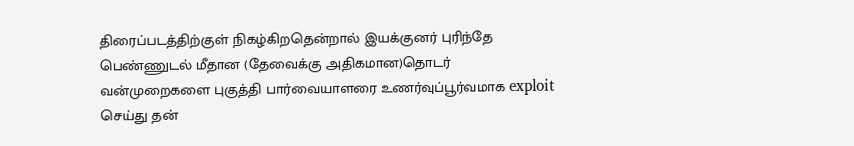திரைப்படத்திற்குள் நிகழ்கிறதென்றால் இயக்குனர் புரிந்தே பெண்ணுடல் மீதான (தேவைக்கு அதிகமான)தொடர் வன்முறைகளை புகுத்தி பார்வையாளரை உணர்வுப்பூர்வமாக exploit செய்து தன்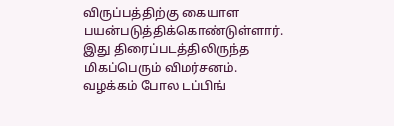விருப்பத்திற்கு கையாள பயன்படுத்திக்கொண்டுள்ளார்.
இது திரைப்படத்திலிருந்த மிகப்பெரும் விமர்சனம்.
வழக்கம் போல டப்பிங்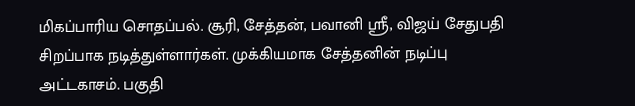மிகப்பாரிய சொதப்பல். சூரி, சேத்தன், பவானி ஸ்ரீ, விஜய் சேதுபதி சிறப்பாக நடித்துள்ளார்கள். முக்கியமாக சேத்தனின் நடிப்பு அட்டகாசம். பகுதி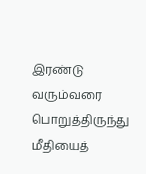இரண்டு வரும்வரை பொறுத்திருந்து மீதியைத்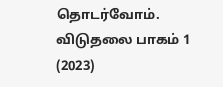தொடர்வோம்.
விடுதலை பாகம் 1 (2023)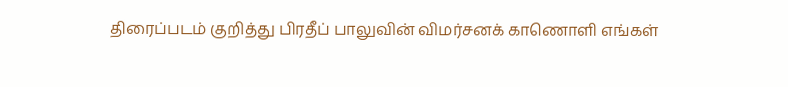திரைப்படம் குறித்து பிரதீப் பாலுவின் விமர்சனக் காணொளி எங்கள்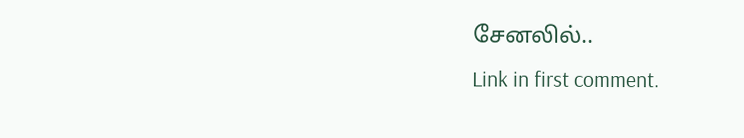சேனலில்..
Link in first comment.